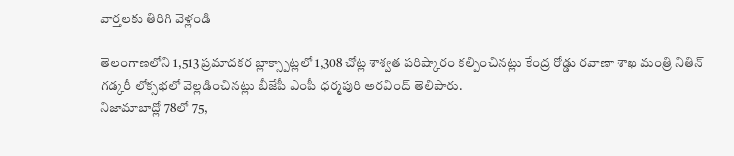వార్తలకు తిరిగి వెళ్లండి

తెలంగాణలోని 1,513 ప్రమాదకర బ్లాక్స్పాట్లలో 1,308 చోట్ల శాశ్వత పరిష్కారం కల్పించినట్లు కేంద్ర రోడ్డు రవాణా శాఖ మంత్రి నితిన్ గడ్కరీ లోక్సభలో వెల్లడించినట్లు బీజేపీ ఎంపీ ధర్మపురి అరవింద్ తెలిపారు.
నిజామాబాద్లో 78లో 75,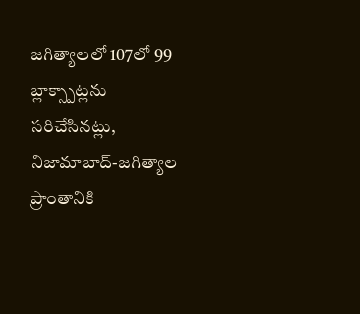జగిత్యాలలో 107లో 99 బ్లాక్స్పాట్లను సరిచేసినట్లు, నిజామాబాద్-జగిత్యాల ప్రాంతానికి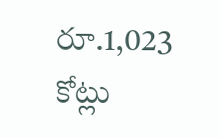రూ.1,023 కోట్లు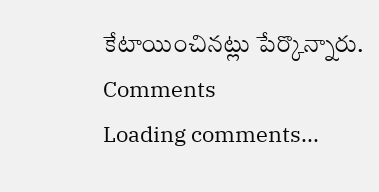కేటాయించినట్లు పేర్కొన్నారు.
Comments
Loading comments...